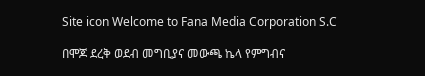Site icon Welcome to Fana Media Corporation S.C

በሞጆ ደረቅ ወደብ መግቢያና መውጫ ኬላ የምግብና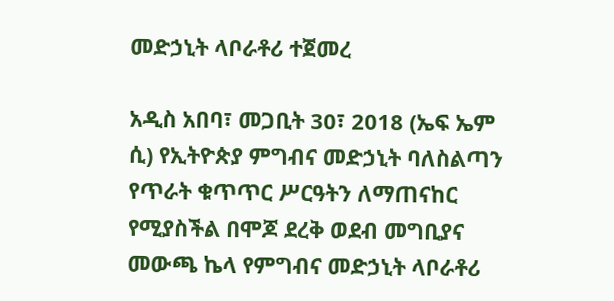መድኃኒት ላቦራቶሪ ተጀመረ

አዲስ አበባ፣ መጋቢት 30፣ 2018 (ኤፍ ኤም ሲ) የኢትዮጵያ ምግብና መድኃኒት ባለስልጣን የጥራት ቁጥጥር ሥርዓትን ለማጠናከር የሚያስችል በሞጆ ደረቅ ወደብ መግቢያና መውጫ ኬላ የምግብና መድኃኒት ላቦራቶሪ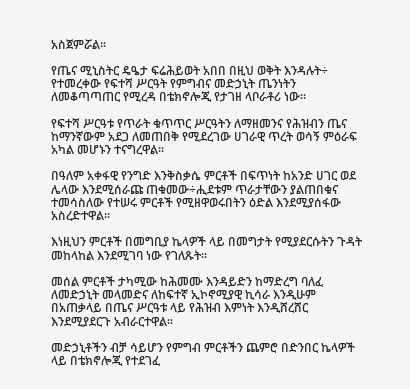አስጀምሯል።

የጤና ሚኒስትር ዴዔታ ፍሬሕይወት አበበ በዚህ ወቅት እንዳሉት÷ የተመረቀው የፍተሻ ሥርዓት የምግብና መድኃኒት ጤንነትን ለመቆጣጣጠር የሚረዳ በቴክኖሎጂ የታገዘ ላቦራቶሪ ነው።

የፍተሻ ሥርዓቱ የጥራት ቁጥጥር ሥርዓትን ለማዘመንና የሕዝብን ጤና ከማንኛውም አደጋ ለመጠበቅ የሚደረገው ሀገራዊ ጥረት ወሳኝ ምዕራፍ አካል መሆኑን ተናግረዋል።

በዓለም አቀፋዊ የንግድ እንቅስቃሴ ምርቶች በፍጥነት ከአንድ ሀገር ወደ ሌላው እንደሚሰራጩ ጠቁመው÷ሒደቱም ጥራታቸውን ያልጠበቁና ተመሳስለው የተሠሩ ምርቶች የሚዘዋወሩበትን ዕድል እንደሚያሰፋው አስረድተዋል፡፡

እነዚህን ምርቶች በመግቢያ ኬላዎች ላይ በመግታት የሚያደርሱትን ጉዳት መከላከል እንደሚገባ ነው የገለጹት፡፡

መሰል ምርቶች ታካሚው ከሕመሙ እንዳይድን ከማድረግ ባለፈ ለመድኃኒት መላመድና ለከፍተኛ ኢኮኖሚያዊ ኪሳራ እንዲሁም በአጠቃላይ በጤና ሥርዓቱ ላይ የሕዝብ እምነት እንዲሸረሸር እንደሚያደርጉ አብራርተዋል፡፡

መድኃኒቶችን ብቻ ሳይሆን የምግብ ምርቶችን ጨምሮ በድንበር ኬላዎች ላይ በቴክኖሎጂ የተደገፈ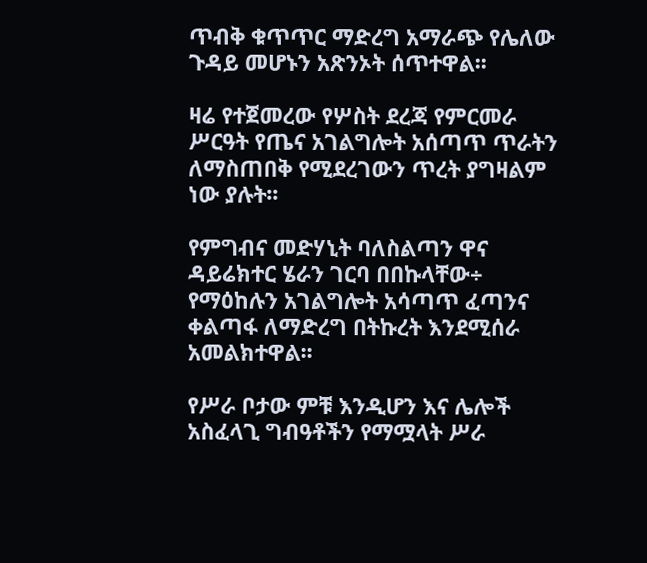ጥብቅ ቁጥጥር ማድረግ አማራጭ የሌለው ጉዳይ መሆኑን አጽንኦት ሰጥተዋል፡፡

ዛሬ የተጀመረው የሦስት ደረጃ የምርመራ ሥርዓት የጤና አገልግሎት አሰጣጥ ጥራትን ለማስጠበቅ የሚደረገውን ጥረት ያግዛልም ነው ያሉት፡፡

የምግብና መድሃኒት ባለስልጣን ዋና ዳይሬክተር ሄራን ገርባ በበኩላቸው÷ የማዕከሉን አገልግሎት አሳጣጥ ፈጣንና ቀልጣፋ ለማድረግ በትኩረት እንደሚሰራ አመልክተዋል፡፡

የሥራ ቦታው ምቹ እንዲሆን እና ሌሎች አስፈላጊ ግብዓቶችን የማሟላት ሥራ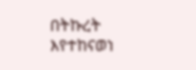በትኩረት እየተከናወነ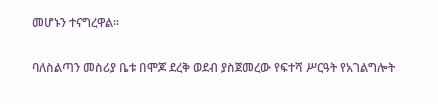መሆኑን ተናግረዋል።

ባለስልጣን መስሪያ ቤቱ በሞጆ ደረቅ ወደብ ያስጀመረው የፍተሻ ሥርዓት የአገልግሎት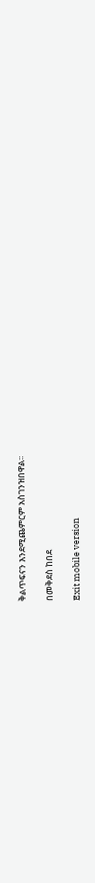ቅልጥፍናን እንደሚጨምርም አስገንዝበዋል፡፡

በመቅደስ ከበደ

Exit mobile version